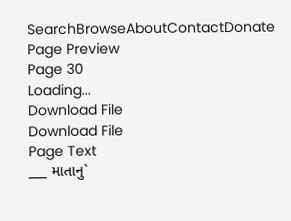SearchBrowseAboutContactDonate
Page Preview
Page 30
Loading...
Download File
Download File
Page Text
___ માતાનુ`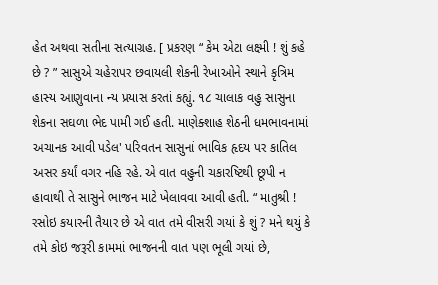હેત અથવા સતીના સત્યાગ્રહ. [ પ્રકરણ “ કેમ એટા લક્ષ્મી ! શું કહે છે ? ” સાસુએ ચહેરાપર છવાયલી શેકની રેખાઓને સ્થાને કૃત્રિમ હાસ્ય આણુવાના ન્ય પ્રયાસ કરતાં કહ્યું. ૧૮ ચાલાક વહુ સાસુના શેકના સઘળા ભેદ પામી ગઈ હતી. માણેક્શાહ શેઠની ધમભાવનામાં અચાનક આવી પડેલ' પરિવતન સાસુનાં ભાવિક હૃદય પર કાતિલ અસર કર્યાં વગર નહિ રહે. એ વાત વહુની ચકારષ્ટિથી છૂપી ન હાવાથી તે સાસુને ભાજન માટે ખેલાવવા આવી હતી. “ માતુશ્રી ! રસોઇ કયારની તૈયાર છે એ વાત તમે વીસરી ગયાં કે શું ? મને થયું કે તમે કોઇ જરૂરી કામમાં ભાજનની વાત પણ ભૂલી ગયાં છે,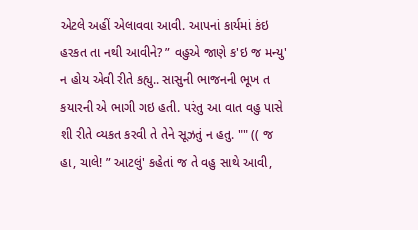એટલે અહીં એલાવવા આવી. આપનાં કાર્યમાં કંઇ હરકત તા નથી આવીને? ” વહુએ જાણે ક'ઇ જ મન્યુ' ન હોય એવી રીતે કહ્યુ.. સાસુની ભાજનની ભૂખ ત કયારની એ ભાગી ગઇ હતી. પરંતુ આ વાત વહુ પાસે શી રીતે વ્યકત કરવી તે તેને સૂઝતું ન હતુ. "" (( જ હા, ચાલે! ” આટલું' કહેતાં જ તે વહુ સાથે આવી,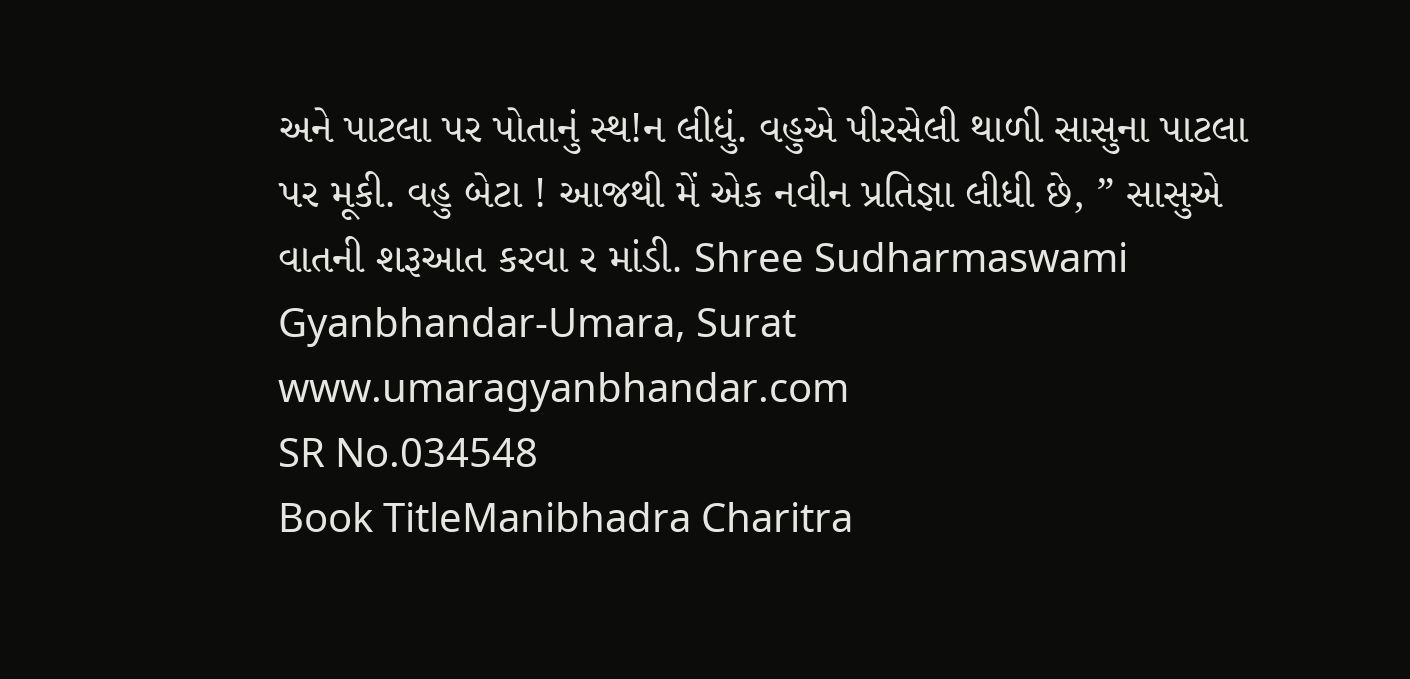અને પાટલા પર પોતાનું સ્થ!ન લીધું. વહુએ પીરસેલી થાળી સાસુના પાટલા પર મૂકી. વહુ બેટા ! આજથી મેં એક નવીન પ્રતિજ્ઞા લીધી છે, ” સાસુએ વાતની શરૂઆત કરવા ર માંડી. Shree Sudharmaswami Gyanbhandar-Umara, Surat www.umaragyanbhandar.com
SR No.034548
Book TitleManibhadra Charitra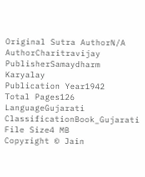Original Sutra AuthorN/A
AuthorCharitravijay
PublisherSamaydharm Karyalay
Publication Year1942
Total Pages126
LanguageGujarati
ClassificationBook_Gujarati
File Size4 MB
Copyright © Jain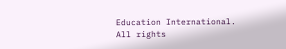Education International. All rights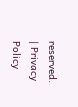reserved. | Privacy Policy